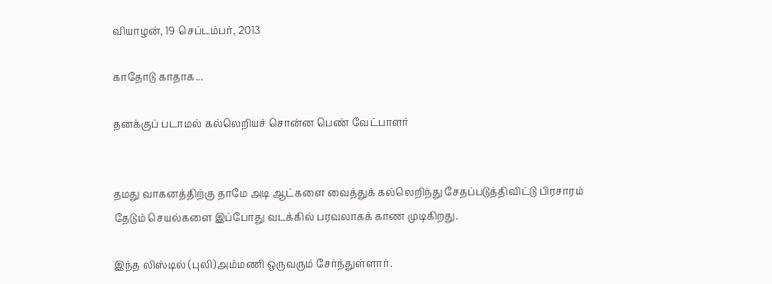வியாழன், 19 செப்டம்பர், 2013

காதோடு காதாக...

தனக்குப் படாமல் கல்லெறியச் சொன்ன பெண் வேட்பாளர்


தமது வாகனத்திற்கு தாமே அடி ஆட்களை வைத்துக் கல்லெறிந்து சேதப்படுத்திவிட்டு பிரசாரம் தேடும் செயல்களை இப்போது வடக்கில் பரவலாகக் காண முடிகிறது.

இந்த லிஸ்டில் (புலி)அம்மணி ஒருவரும் சேர்ந்துள்ளார்.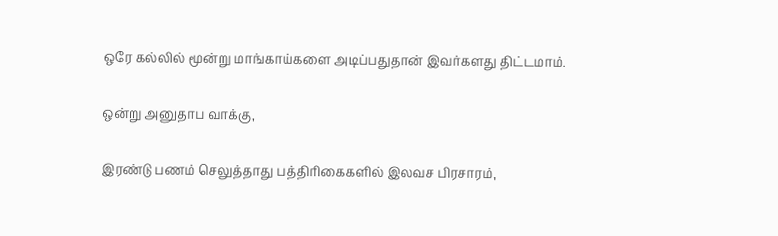ஒரே கல்லில் மூன்று மாங்காய்களை அடிப்பதுதான் இவர்களது திட்டமாம்.

ஒன்று அனுதாப வாக்கு,

இரண்டு பணம் செலுத்தாது பத்திரிகைகளில் இலவச பிரசாரம்,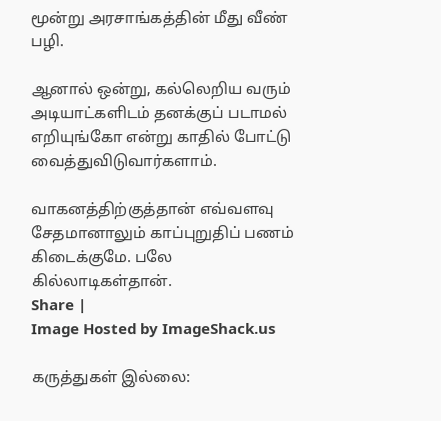மூன்று அரசாங்கத்தின் மீது வீண் பழி.

ஆனால் ஒன்று, கல்லெறிய வரும் அடியாட்களிடம் தனக்குப் படாமல் எறியுங்கோ என்று காதில் போட்டு வைத்துவிடுவார்களாம்.

வாகனத்திற்குத்தான் எவ்வளவு சேதமானாலும் காப்புறுதிப் பணம் கிடைக்குமே. பலே கில்லாடிகள்தான்.
Share |
Image Hosted by ImageShack.us

கருத்துகள் இல்லை: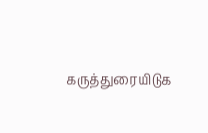கருத்துரையிடுக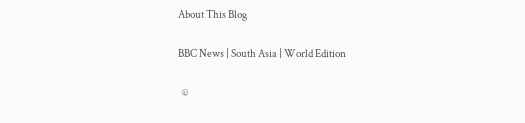About This Blog

BBC News | South Asia | World Edition

  ©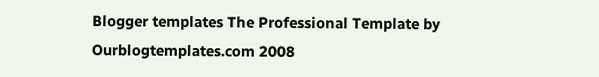Blogger templates The Professional Template by Ourblogtemplates.com 2008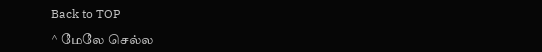Back to TOP

^ மேலே செல்ல